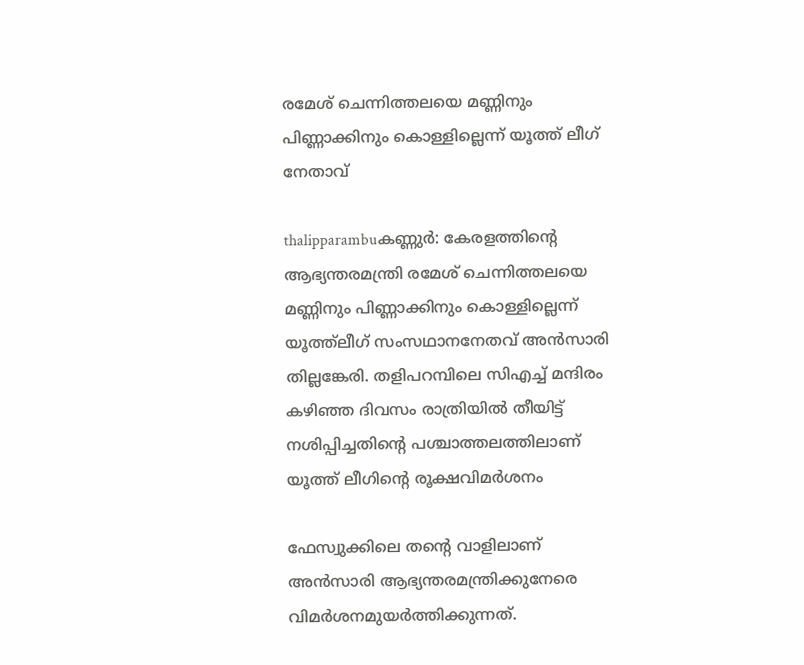രമേശ് ചെന്നിത്തലയെ മണ്ണിനും പിണ്ണാക്കിനും കൊള്ളില്ലെന്ന് യൂത്ത് ലീഗ് നേതാവ്

thalipparambuകണ്ണുര്‍: കേരളത്തിന്റെ ആഭ്യന്തരമന്ത്രി രമേശ് ചെന്നിത്തലയെ മണ്ണിനും പിണ്ണാക്കിനും കൊള്ളില്ലെന്ന് യൂത്ത്‌ലീഗ് സംസഥാനനേതവ് അന്‍സാരി തില്ലങ്കേരി. തളിപറമ്പിലെ സിഎച്ച് മന്ദിരം കഴിഞ്ഞ ദിവസം രാത്രിയില്‍ തീയിട്ട് നശിപ്പിച്ചതിന്റെ പശ്ചാത്തലത്തിലാണ് യൂത്ത് ലീഗിന്റെ രൂക്ഷവിമര്‍ശനം

ഫേസ്വുക്കിലെ തന്റെ വാളിലാണ് അന്‍സാരി ആഭ്യന്തരമന്ത്രിക്കുനേരെ വിമര്‍ശനമുയര്‍ത്തിക്കുന്നത്.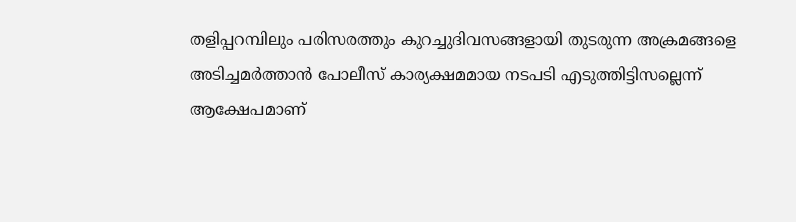തളിപ്പറമ്പിലും പരിസരത്തും കുറച്ചുദിവസങ്ങളായി തുടരുന്ന അക്രമങ്ങളെ അടിച്ചമര്‍ത്താന്‍ പോലീസ് കാര്യക്ഷമമായ നടപടി എടുത്തിട്ടിസല്ലെന്ന് ആക്ഷേപമാണ്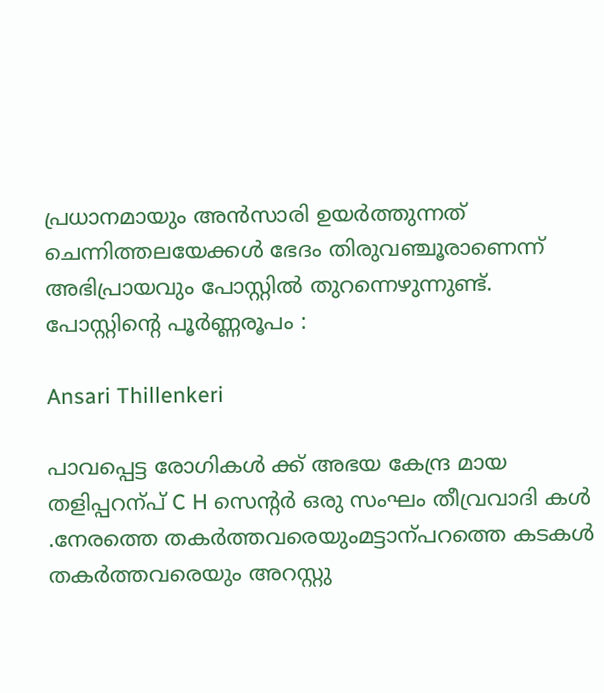പ്രധാനമായും അന്‍സാരി ഉയര്‍ത്തുന്നത് ചെന്നിത്തലയേക്കള്‍ ഭേദം തിരുവഞ്ചൂരാണെന്ന് അഭിപ്രായവും പോസ്റ്റില്‍ തുറന്നെഴുന്നുണ്ട്.
പോസ്റ്റിന്റെ പൂര്‍ണ്ണരൂപം :

Ansari Thillenkeri

പാവപ്പെട്ട രോഗികള്‍ ക്ക് അഭയ കേന്ദ്ര മായ തളിപ്പറന്പ് C H സെന്റര്‍ ഒരു സംഘം തീവ്രവാദി കൾ .നേരത്തെ തകർത്തവരെയുംമട്ടാന്പറത്തെ കടകൾ തകർത്തവരെയും അറസ്റ്റു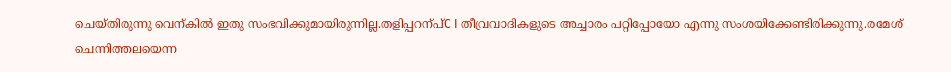ചെയ്തിരുന്നു വെന്കിൽ ഇതു സംഭവിക്കുമായിരുന്നില്ല.തളിപ്പറന്പ്C I തീവ്രവാദികളുടെ അച്ചാരം പറ്റിപ്പോയോ എന്നു സംശയിക്കേണ്ടിരിക്കുന്നു.രമേശ് ചെന്നിത്തലയെന്ന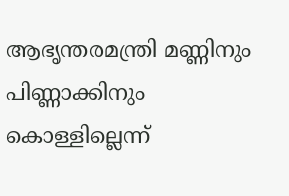ആഭൃന്തരമന്ത്രി മണ്ണിനും പിണ്ണാക്കിനും കൊള്ളില്ലെന്ന്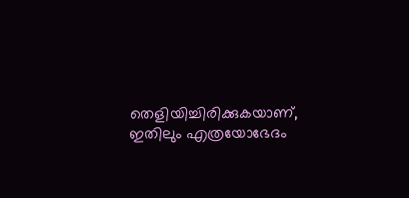തെളിയിച്ചിരിക്കുകയാണ്, ഇതിലും എത്രയോഭേദം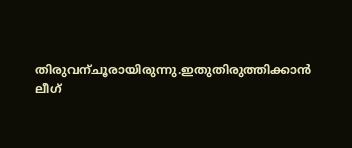തിരുവന്ചൂരായിരുന്നു.ഇതുതിരുത്തിക്കാൻ ലീഗ്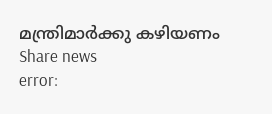മന്ത്രിമാർക്കു കഴിയണം
Share news
error: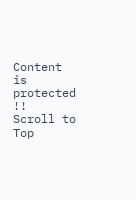Content is protected !!
Scroll to Top